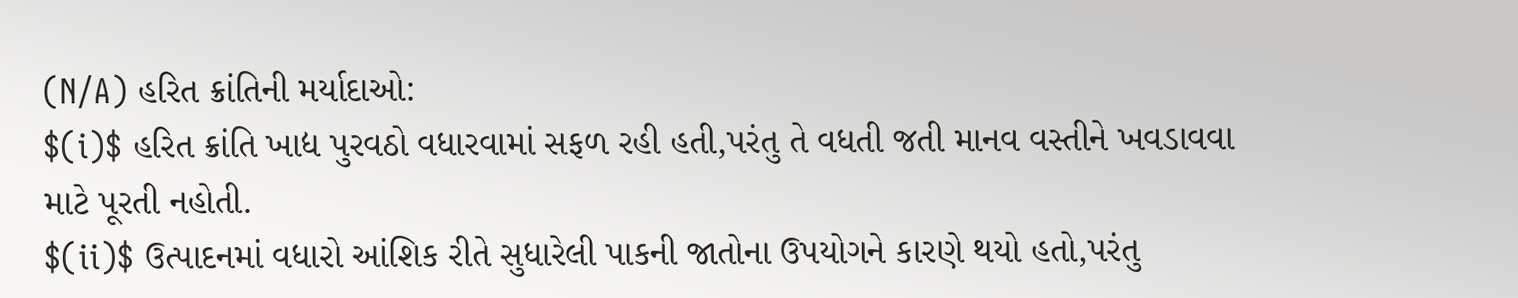(N/A) હરિત ક્રાંતિની મર્યાદાઓ:
$(i)$ હરિત ક્રાંતિ ખાદ્ય પુરવઠો વધારવામાં સફળ રહી હતી,પરંતુ તે વધતી જતી માનવ વસ્તીને ખવડાવવા માટે પૂરતી નહોતી.
$(ii)$ ઉત્પાદનમાં વધારો આંશિક રીતે સુધારેલી પાકની જાતોના ઉપયોગને કારણે થયો હતો,પરંતુ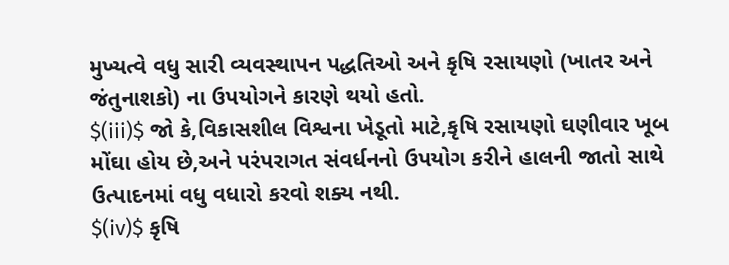મુખ્યત્વે વધુ સારી વ્યવસ્થાપન પદ્ધતિઓ અને કૃષિ રસાયણો (ખાતર અને જંતુનાશકો) ના ઉપયોગને કારણે થયો હતો.
$(iii)$ જો કે,વિકાસશીલ વિશ્વના ખેડૂતો માટે,કૃષિ રસાયણો ઘણીવાર ખૂબ મોંઘા હોય છે,અને પરંપરાગત સંવર્ધનનો ઉપયોગ કરીને હાલની જાતો સાથે ઉત્પાદનમાં વધુ વધારો કરવો શક્ય નથી.
$(iv)$ કૃષિ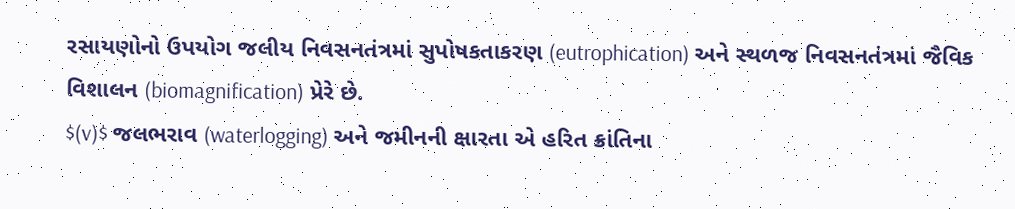રસાયણોનો ઉપયોગ જલીય નિવસનતંત્રમાં સુપોષકતાકરણ (eutrophication) અને સ્થળજ નિવસનતંત્રમાં જૈવિક વિશાલન (biomagnification) પ્રેરે છે.
$(v)$ જલભરાવ (waterlogging) અને જમીનની ક્ષારતા એ હરિત ક્રાંતિના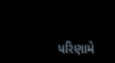પરિણામે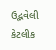ઉદ્ભવેલી કેટલીક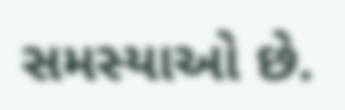સમસ્યાઓ છે.